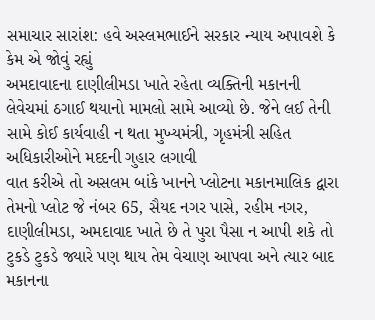સમાચાર સારાંશ: હવે અસ્લમભાઈને સરકાર ન્યાય અપાવશે કે કેમ એ જોવું રહ્યું
અમદાવાદના દાણીલીમડા ખાતે રહેતા વ્યક્તિની મકાનની લેવેચમાં ઠગાઈ થયાનો મામલો સામે આવ્યો છે. જેને લઈ તેની સામે કોઈ કાર્યવાહી ન થતા મુખ્યમંત્રી, ગૃહમંત્રી સહિત અધિકારીઓને મદદની ગુહાર લગાવી
વાત કરીએ તો અસલમ બાંકે ખાનને પ્લોટના મકાનમાલિક દ્વારા તેમનો પ્લોટ જે નંબર 65, સૈયદ નગર પાસે, રહીમ નગર, દાણીલીમડા, અમદાવાદ ખાતે છે તે પુરા પૈસા ન આપી શકે તો ટુકડે ટુકડે જ્યારે પણ થાય તેમ વેચાણ આપવા અને ત્યાર બાદ મકાનના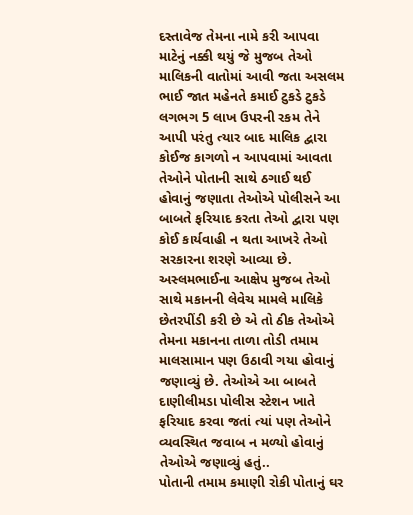દસ્તાવેજ તેમના નામે કરી આપવા માટેનું નક્કી થયું જે મુજબ તેઓ માલિકની વાતોમાં આવી જતા અસલમ ભાઈ જાત મહેનતે કમાઈ ટુકડે ટુકડે લગભગ 5 લાખ ઉપરની રકમ તેને આપી પરંતુ ત્યાર બાદ માલિક દ્વારા કોઈજ કાગળો ન આપવામાં આવતા તેઓને પોતાની સાથે ઠગાઈ થઈ હોવાનું જણાતા તેઓએ પોલીસને આ બાબતે ફરિયાદ કરતા તેઓ દ્વારા પણ કોઈ કાર્યવાહી ન થતા આખરે તેઓ સરકારના શરણે આવ્યા છે.
અસ્લમભાઈના આક્ષેપ મુજબ તેઓ સાથે મકાનની લેવેચ મામલે માલિકે છેતરપીંડી કરી છે એ તો ઠીક તેઓએ તેમના મકાનના તાળા તોડી તમામ માલસામાન પણ ઉઠાવી ગયા હોવાનું જણાવ્યું છે. તેઓએ આ બાબતે દાણીલીમડા પોલીસ સ્ટેશન ખાતે ફરિયાદ કરવા જતાં ત્યાં પણ તેઓને વ્યવસ્થિત જવાબ ન મળ્યો હોવાનું તેઓએ જણાવ્યું હતું..
પોતાની તમામ કમાણી રોકી પોતાનું ઘર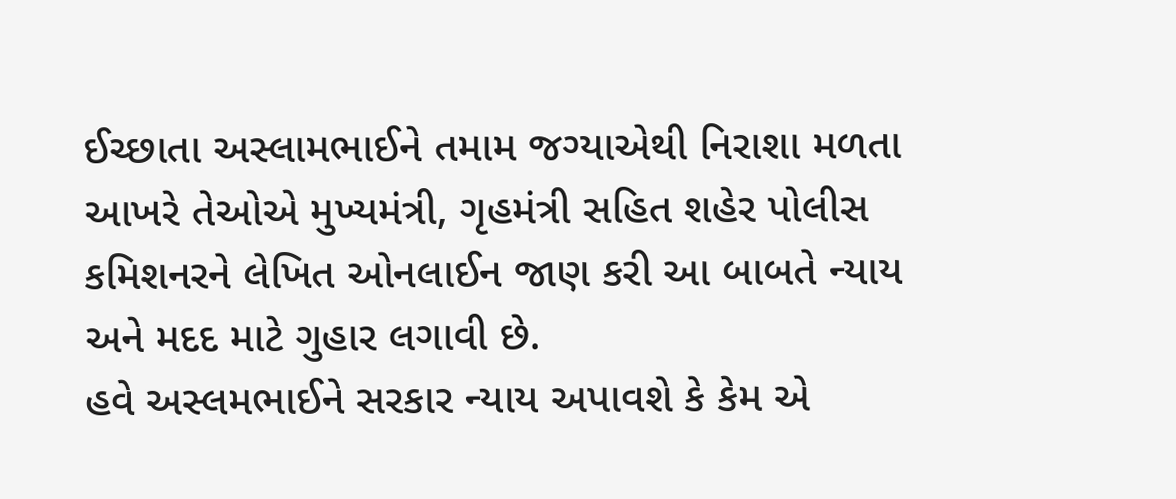ઈચ્છાતા અસ્લામભાઈને તમામ જગ્યાએથી નિરાશા મળતા આખરે તેઓએ મુખ્યમંત્રી, ગૃહમંત્રી સહિત શહેર પોલીસ કમિશનરને લેખિત ઓનલાઈન જાણ કરી આ બાબતે ન્યાય અને મદદ માટે ગુહાર લગાવી છે.
હવે અસ્લમભાઈને સરકાર ન્યાય અપાવશે કે કેમ એ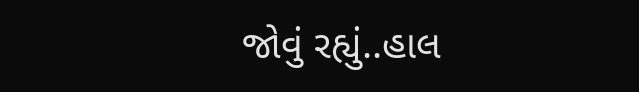જોવું રહ્યું..હાલ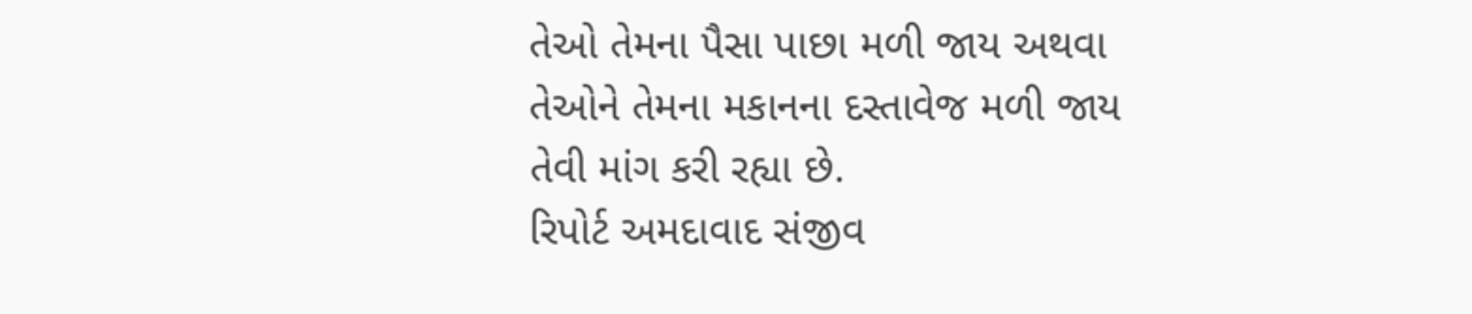તેઓ તેમના પૈસા પાછા મળી જાય અથવા તેઓને તેમના મકાનના દસ્તાવેજ મળી જાય તેવી માંગ કરી રહ્યા છે.
રિપોર્ટ અમદાવાદ સંજીવ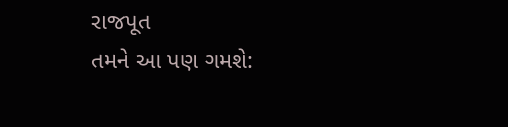રાજપૂત
તમને આ પણ ગમશે: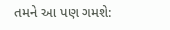તમને આ પણ ગમશે: